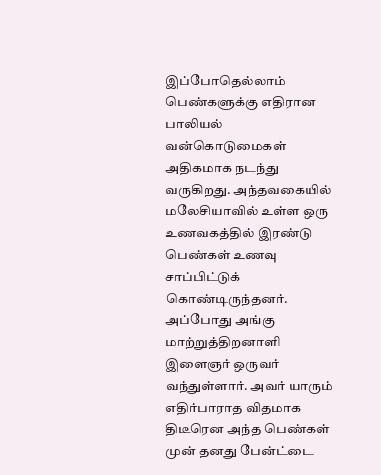இப்போதெல்லாம் பெண்களுக்கு எதிரான பாலியல் வன்கொடுமைகள் அதிகமாக நடந்து வருகிறது. அந்தவகையில் மலேசியாவில் உள்ள ஒரு உணவகத்தில் இரண்டு பெண்கள் உணவு சாப்பிட்டுக் கொண்டிருந்தனர். அப்போது அங்கு மாற்றுத்திறனாளி இளைஞர் ஒருவர் வந்துள்ளார். அவர் யாரும் எதிர்பாராத விதமாக திடீரென அந்த பெண்கள் முன் தனது பேன்ட்டை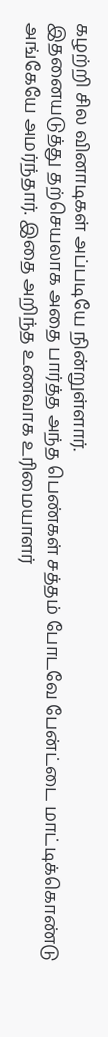கழற்றி சில வினாடிகள் அப்படியே நின்றுள்ளார்.
இதனையடுத்து தற்செயலாக அதை பார்த்த அந்த பெண்கள் சத்தம் போடவே பேன்ட்டை மாட்டிக்கொண்டு அங்கேயே அமர்ந்தார். இதை அறிந்த உணவாக உரிமையாளர்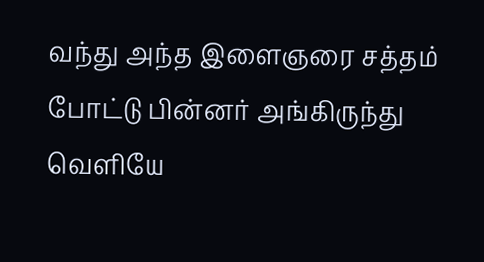வந்து அந்த இளைஞரை சத்தம் போட்டு பின்னர் அங்கிருந்து வெளியே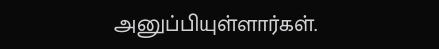அனுப்பியுள்ளார்கள்.